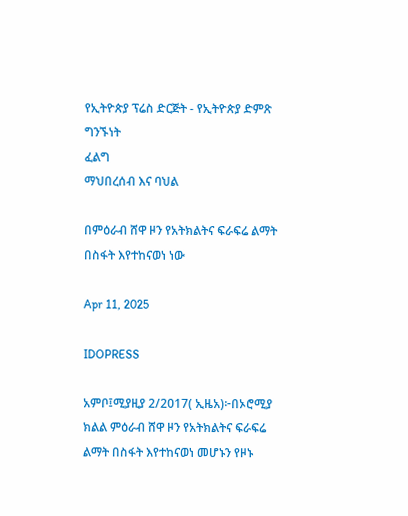የኢትዮጵያ ፕሬስ ድርጅት - የኢትዮጵያ ድምጽ
ግንኙነት
ፈልግ
ማህበረሰብ እና ባህል

በምዕራብ ሸዋ ዞን የአትክልትና ፍራፍሬ ልማት በስፋት እየተከናወነ ነው

Apr 11, 2025

IDOPRESS

አምቦ፤ሚያዚያ 2/2017( ኢዜአ)፦በኦሮሚያ ክልል ምዕራብ ሸዋ ዞን የአትክልትና ፍራፍሬ ልማት በስፋት እየተከናወነ መሆኑን የዞኑ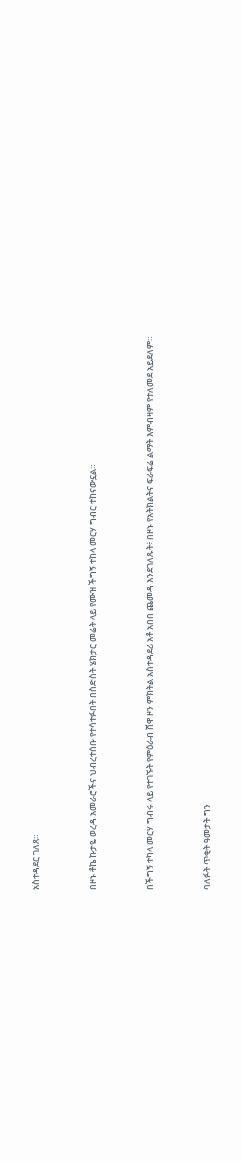አስተዳደር ገለጸ።


በዞኑ ቶኬ ኩታዬ ወረዳ አመራሮችና ህብረተሰቡ የተሳተፉበት በስድስት ሄክታር መሬት ላይ የሙዝ ችግኝ ተከላ መርሃ ግብር ተከናውኗል።


በችግኝ ተካላ መርሃ ግብሩ ላይ የተገኙት የምዕራብ ሸዋ ዞን ምክትል አስተዳደሪ አቶ አበበ ጨመዳ እንደገለጹት፥ በዞኑ የአትክልትና ፍራፍሬ ልማት እምብዛም የተለመደ አይደለም።


ባለፉት ጥቂት ዓመታት ግን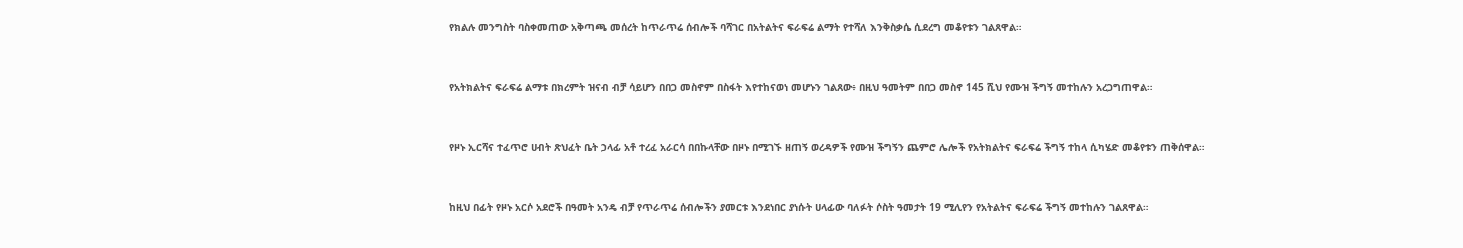የክልሉ መንግስት ባስቀመጠው አቅጣጫ መሰረት ከጥራጥሬ ሰብሎች ባሻገር በአትልትና ፍራፍሬ ልማት የተሻለ እንቅስቃሴ ሲደረግ መቆየቱን ገልጸዋል።


የአትክልትና ፍራፍሬ ልማቱ በክረምት ዝናብ ብቻ ሳይሆን በበጋ መስኖም በስፋት እየተከናወነ መሆኑን ገልጸው፥ በዚህ ዓመትም በበጋ መስኖ 145 ሺህ የሙዝ ችግኝ መተከሉን አረጋግጠዋል።


የዞኑ ኢርሻና ተፈጥሮ ሀብት ጽህፈት ቤት ኃላፊ አቶ ተረፈ አራርሳ በበኩላቸው በዞኑ በሚገኙ ዘጠኝ ወረዳዎች የሙዝ ችግኝን ጨምሮ ሌሎች የአትክልትና ፍራፍሬ ችግኝ ተከላ ሲካሄድ መቆየቱን ጠቅሰዋል።


ከዚህ በፊት የዞኑ አርሶ አደሮች በዓመት አንዴ ብቻ የጥራጥሬ ሰብሎችን ያመርቱ እንደነበር ያነሱት ሀላፊው ባለፉት ሶስት ዓመታት 19 ሚሊየን የአትልትና ፍራፍሬ ችግኝ መተከሉን ገልጸዋል።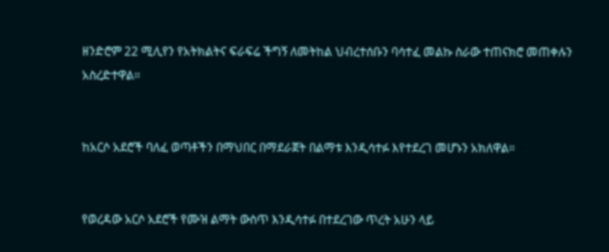ዘንድሮም 22 ሚሊየን የአትክልትና ፍራፍሬ ችግኝ ለመትከል ህብረተሰቡን ባሳተፈ መልኩ ስራው ተጠናክሮ መጠቀሉን አስረድተዋል።


ከአርሶ አደሮች ባለፈ ወጣቶችን በማህበር በማደራጀት በልማቱ እንዲሳተፉ እየተደረገ መሆኑን አክለዋል።


የወረዳው አርሶ አደሮች የሙዝ ልማት ውስጥ እንዲሳተፉ በተደረገው ጥረት አሁን ላይ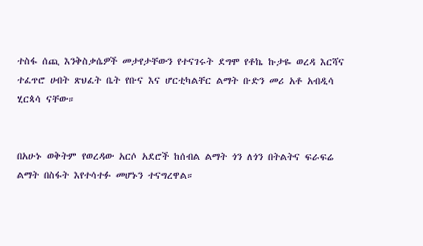ተስፋ ሰጪ እንቅስቃሴዎች መታየታቸውን የተናገሩት ደግሞ የቶኬ ኩታዬ ወረዳ እርሻና ተፈጥሮ ሀብት ጽህፈት ቤት የቡና እና ሆርቲካልቸር ልማት ቡድን መሪ አቶ አብዲሳ ሂርጳሳ ናቸው።


በአሁኑ ወቅትም የወረዳው አርሶ አደሮች ከሰብል ልማት ጎን ለጎን በትልትና ፍራፍሬ ልማት በስፋት እየተሳተፉ መሆኑን ተናግረዋል።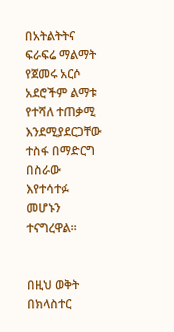በአትልትትና ፍራፍሬ ማልማት የጀመሩ አርሶ አደሮችም ልማቱ የተሻለ ተጠቃሚ እንደሚያደርጋቸው ተስፋ በማድርግ በስራው እየተሳተፉ መሆኑን ተናግረዋል።


በዚህ ወቅት በክላስተር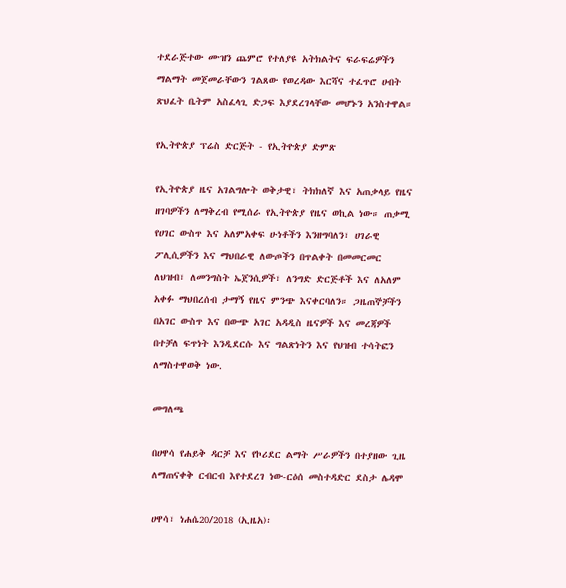ተደራጅተው ሙዝን ጨምሮ የተለያዩ አትክልትና ፍራፍሬዎችን ማልማት መጀመራቸውን ገልጸው የወረዳው እርሻና ተፈጥሮ ሀብት ጽህፈት ቤትም አስፈላጊ ድጋፍ እያደረገላቸው መሆኑን አንስተዋል።

የኢትዮጵያ ፕሬስ ድርጅት - የኢትዮጵያ ድምጽ

የኢትዮጵያ ዜና አገልግሎት ወቅታዊ፣ ትክክለኛ እና አጠቃላይ የዜና ዘገባዎችን ለማቅረብ የሚሰራ የኢትዮጵያ የዜና ወኪል ነው። ጠቃሚ የሀገር ውስጥ እና አለምአቀፍ ሁነቶችን እንዘግባለን፣ ሀገራዊ ፖሊሲዎችን እና ማህበራዊ ለውጦችን በጥልቀት በመመርመር ለህዝብ፣ ለመንግስት ኤጀንሲዎች፣ ለንግድ ድርጅቶች እና ለአለም አቀፉ ማህበረሰብ ታማኝ የዜና ምንጭ እናቀርባለን። ጋዜጠኞቻችን በአገር ውስጥ እና በውጭ አገር አዳዲስ ዜናዎች እና መረጃዎች በተቻለ ፍጥነት እንዲደርሱ እና ግልጽነትን እና የህዝብ ተሳትፎን ለማስተዋወቅ ነው.

መግለጫ

በሀዋሳ የሐይቅ ዳርቻ እና የኮሪደር ልማት ሥራዎችን በተያዘው ጊዜ ለማጠናቀቅ ርብርብ እየተደረገ ነው-ርዕሰ መስተዳድር ደስታ ሌዳሞ

ሀዋሳ፣ ነሐሴ20/2018 (ኢዜአ)፡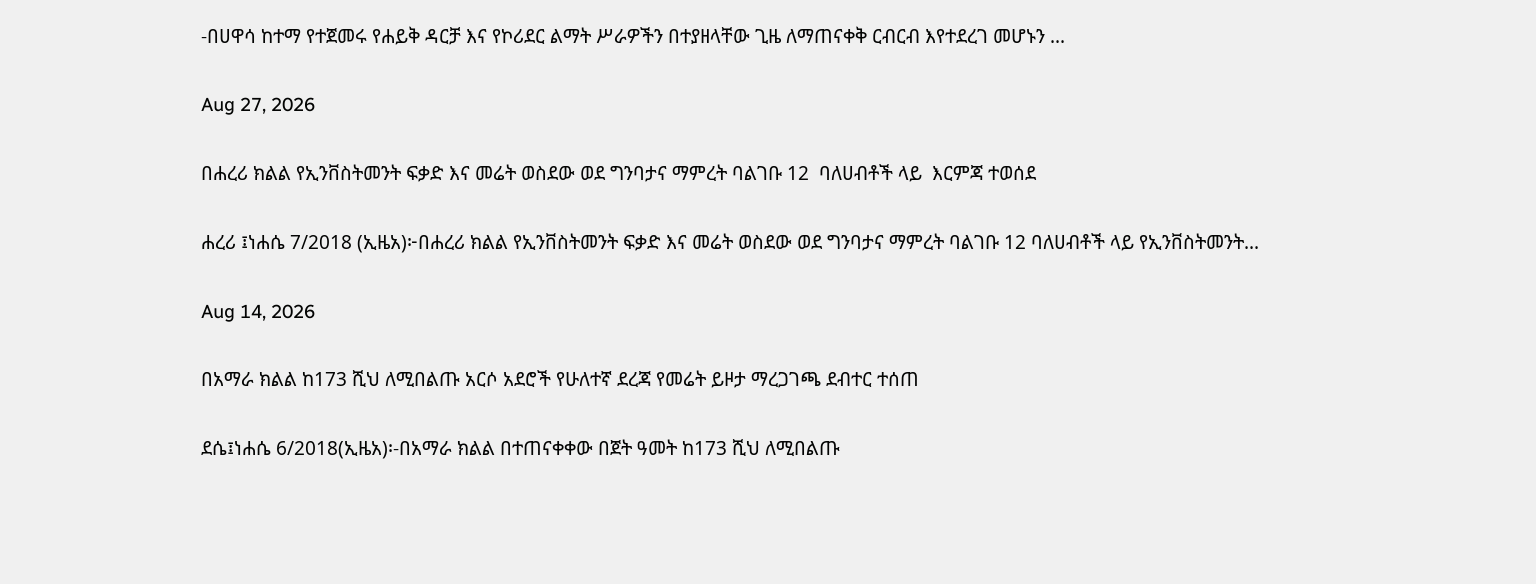-በሀዋሳ ከተማ የተጀመሩ የሐይቅ ዳርቻ እና የኮሪደር ልማት ሥራዎችን በተያዘላቸው ጊዜ ለማጠናቀቅ ርብርብ እየተደረገ መሆኑን ...

Aug 27, 2026

በሐረሪ ክልል የኢንቨስትመንት ፍቃድ እና መሬት ወስደው ወደ ግንባታና ማምረት ባልገቡ 12  ባለሀብቶች ላይ  እርምጃ ተወሰደ

ሐረሪ ፤ነሐሴ 7/2018 (ኢዜአ)፦በሐረሪ ክልል የኢንቨስትመንት ፍቃድ እና መሬት ወስደው ወደ ግንባታና ማምረት ባልገቡ 12 ባለሀብቶች ላይ የኢንቨስትመንት...

Aug 14, 2026

በአማራ ክልል ከ173 ሺህ ለሚበልጡ አርሶ አደሮች የሁለተኛ ደረጃ የመሬት ይዞታ ማረጋገጫ ደብተር ተሰጠ

ደሴ፤ነሐሴ 6/2018(ኢዜአ)፡-በአማራ ክልል በተጠናቀቀው በጀት ዓመት ከ173 ሺህ ለሚበልጡ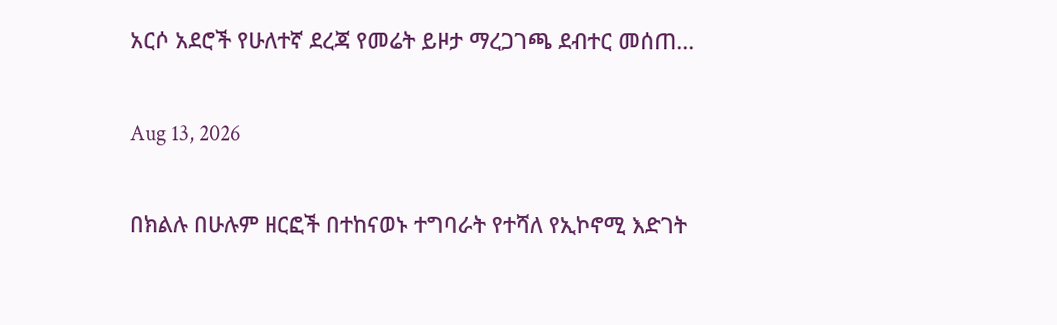አርሶ አደሮች የሁለተኛ ደረጃ የመሬት ይዞታ ማረጋገጫ ደብተር መሰጠ...

Aug 13, 2026

በክልሉ በሁሉም ዘርፎች በተከናወኑ ተግባራት የተሻለ የኢኮኖሚ እድገት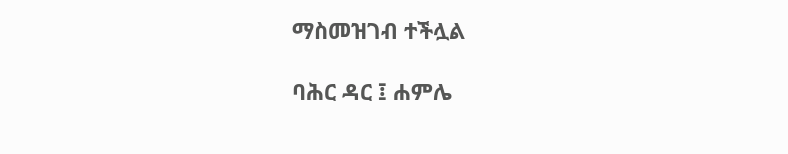ማስመዝገብ ተችሏል

ባሕር ዳር ፤ ሐምሌ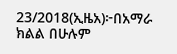23/2018(ኢዜአ)፦በአማራ ክልል በሁሉም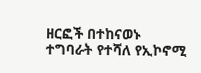ዘርፎች በተከናወኑ ተግባራት የተሻለ የኢኮኖሚ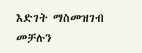እድገት ማስመዝገብ መቻሉን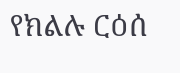የክልሉ ርዕሰ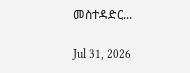መስተዳድር...

Jul 31, 2026